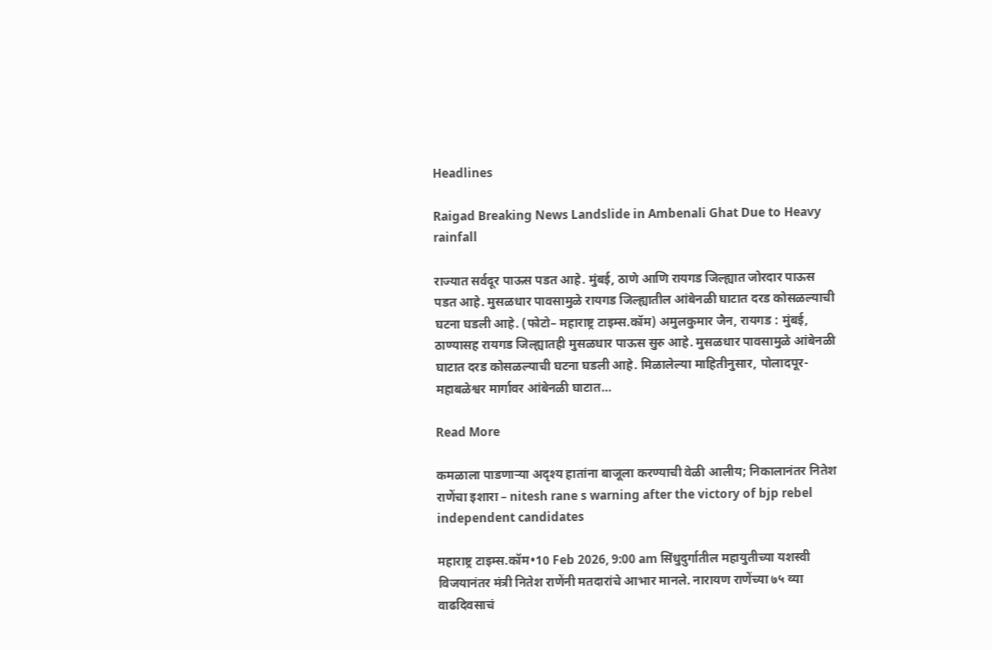Headlines

Raigad Breaking News Landslide in Ambenali Ghat Due to Heavy rainfall

राज्यात सर्वदूर पाऊस पडत आहे. मुंबई, ठाणे आणि रायगड जिल्ह्यात जोरदार पाऊस पडत आहे. मुसळधार पावसामुळे रायगड जिल्ह्यातील आंबेनळी घाटात दरड कोसळल्याची घटना घडली आहे. (फोटो– महाराष्ट्र टाइम्स.कॉम) अमुलकुमार जैन, रायगड : मुंबई, ठाण्यासह रायगड जिल्ह्यातही मुसळधार पाऊस सुरु आहे. मुसळधार पावसामुळे आंबेनळी घाटात दरड कोसळल्याची घटना घडली आहे. मिळालेल्या माहितीनुसार, पोलादपूर-महाबळेश्वर मार्गावर आंबेनळी घाटात…

Read More

कमळाला पाडणाऱ्या अदृश्य हातांना बाजूला करण्याची वेळी आलीय; निकालानंतर नितेश राणेंचा इशारा – nitesh rane s warning after the victory of bjp rebel independent candidates

महाराष्ट्र टाइम्स.कॉम•10 Feb 2026, 9:00 am सिंधुदुर्गातील महायुतीच्या यशस्वी विजयानंतर मंत्री नितेश राणेंनी मतदारांचे आभार मानले. नारायण राणेंच्या ७५ व्या वाढदिवसाचं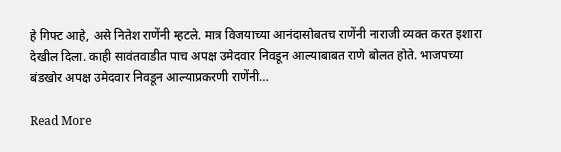हे गिफ्ट आहे, असे नितेश राणेंनी म्हटले. मात्र विजयाच्या आनंदासोबतच राणेंनी नाराजी व्यक्त करत इशारा देखील दिला. काही सावंतवाडीत पाच अपक्ष उमेदवार निवडून आल्याबाबत राणे बोलत होते. भाजपच्या बंडखोर अपक्ष उमेदवार निवडून आल्याप्रकरणी राणेंनी…

Read More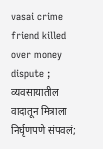vasai crime friend killed over money dispute ; व्यवसायातील वादातून मित्राला निर्घृणपणे संपवलं;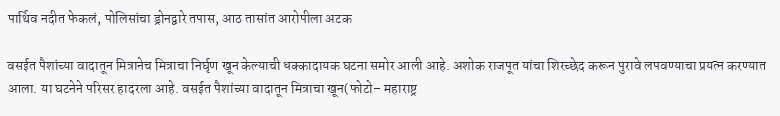पार्थिव नदीत फेकलं, पोलिसांचा ड्रोनद्वारे तपास, आठ तासांत आरोपीला अटक

वसईत पैशांच्या वादातून मित्रानेच मित्राचा निर्घृण खून केल्याची धक्कादायक घटना समोर आली आहे. अशोक राजपूत यांचा शिरच्छेद करून पुरावे लपवण्याचा प्रयत्न करण्यात आला. या घटनेने परिसर हादरला आहे. वसईत पैशांच्या वादातून मित्राचा खून(फोटो– महाराष्ट्र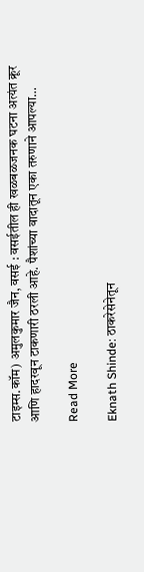टाइम्स.कॉम) अमुलकुमार जैन, वसई : वसईतील ही खळबळजनक घटना अत्यंत क्रूर आणि हादरवून टाकणारी ठरली आहे. पैशांच्या वादातून एका तरुणाने आपल्या…

Read More

Eknath Shinde: ठाकरेसेनेतून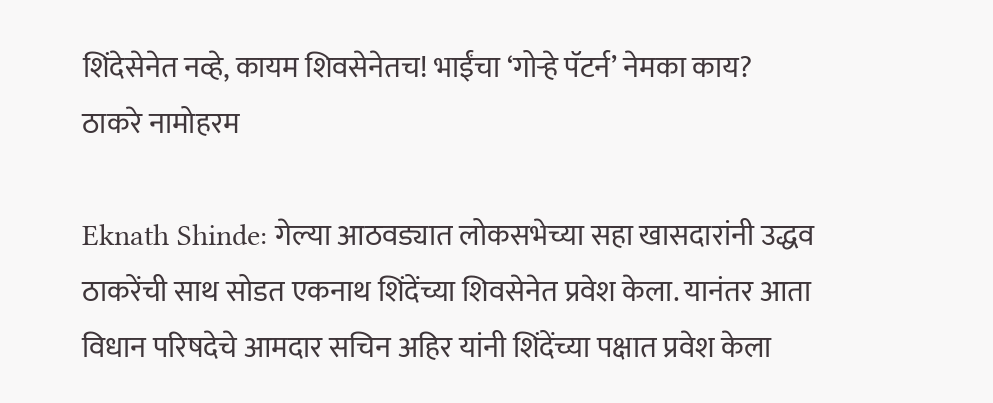शिंदेसेनेत नव्हे, कायम शिवसेनेतच! भाईंचा ‘गोऱ्हे पॅटर्न’ नेमका काय? ठाकरे नामोहरम

Eknath Shinde: गेल्या आठवड्यात लोकसभेच्या सहा खासदारांनी उद्धव ठाकरेंची साथ सोडत एकनाथ शिंदेंच्या शिवसेनेत प्रवेश केला. यानंतर आता विधान परिषदेचे आमदार सचिन अहिर यांनी शिंदेंच्या पक्षात प्रवेश केला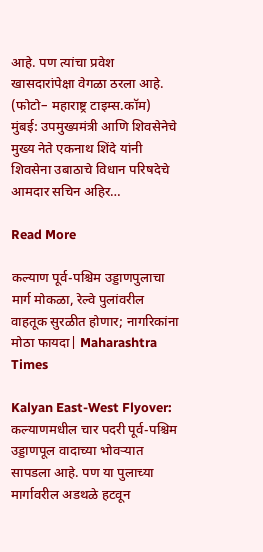आहे. पण त्यांचा प्रवेश खासदारांपेक्षा वेगळा ठरला आहे. (फोटो– महाराष्ट्र टाइम्स.कॉम) मुंबई: उपमुख्यमंत्री आणि शिवसेनेचे मुख्य नेते एकनाथ शिंदे यांनी शिवसेना उबाठाचे विधान परिषदेचे आमदार सचिन अहिर…

Read More

कल्याण पूर्व-पश्चिम उड्डाणपुलाचा मार्ग मोकळा, रेल्वे पुलांवरील वाहतूक सुरळीत होणार; नागरिकांना मोठा फायदा| Maharashtra Times

Kalyan East-West Flyover: कल्याणमधील चार पदरी पूर्व-पश्चिम उड्डाणपूल वादाच्या भोवऱ्यात सापडला आहे. पण या पुलाच्या मार्गावरील अडथळे हटवून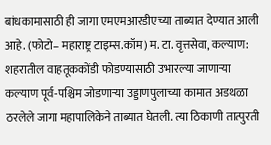बांधकामासाठी ही जागा एमएमआरडीएच्या ताब्यात देण्यात आली आहे. (फोटो– महाराष्ट्र टाइम्स.कॉम) म. टा. वृत्तसेवा, कल्याण: शहरातील वाहतूककोंडी फोडण्यासाठी उभारल्या जाणाऱ्या कल्याण पूर्व-पश्चिम जोडणाऱ्या उड्डाणपुलाच्या कामात अडथळा ठरलेले जागा महापालिकेने ताब्यात घेतली. त्या ठिकाणी तात्पुरती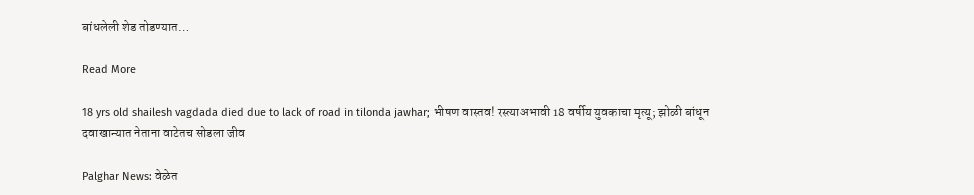बांधलेली शेड तोडण्यात…

Read More

18 yrs old shailesh vagdada died due to lack of road in tilonda jawhar; भीषण वास्तव! रस्त्याअभावी 18 वर्षीय युवकाचा मृत्यू; झोळी बांधून दवाखान्यात नेताना वाटेतच सोडला जीव

Palghar News: वेळेत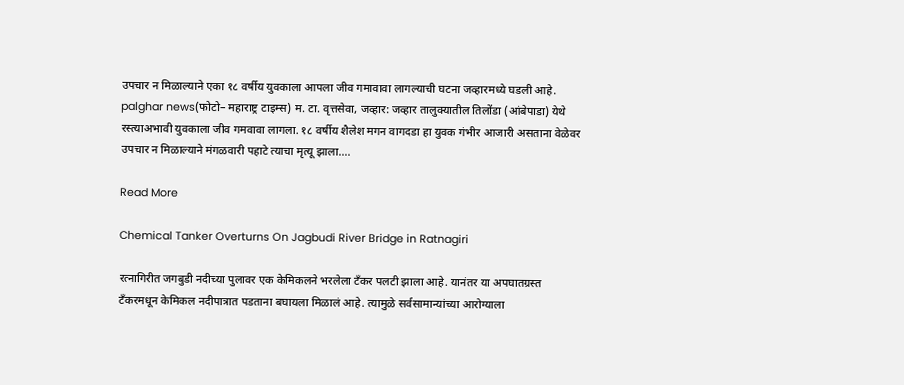उपचार न मिळाल्याने एका १८ वर्षीय युवकाला आपला जीव गमावावा लागल्याची घटना जव्हारमध्ये घडली आहे. palghar news(फोटो– महाराष्ट्र टाइम्स) म. टा. वृत्तसेवा, जव्हार: जव्हार तालुक्यातील तिलोंडा (आंबेपाडा) येथे रस्त्याअभावी युवकाला जीव गमवावा लागला. १८ वर्षीय शैलेश मगन वागदडा हा युवक गंभीर आजारी असताना वेळेवर उपचार न मिळाल्याने मंगळवारी पहाटे त्याचा मृत्यू झाला….

Read More

Chemical Tanker Overturns On Jagbudi River Bridge in Ratnagiri

रत्नागिरीत जगबुडी नदीच्या पुलावर एक केमिकलने भरलेला टँकर पलटी झाला आहे. यानंतर या अपघातग्रस्त टँकरमधून केमिकल नदीपात्रात पडताना बघायला मिळालं आहे. त्यामुळे सर्वसामान्यांच्या आरोग्याला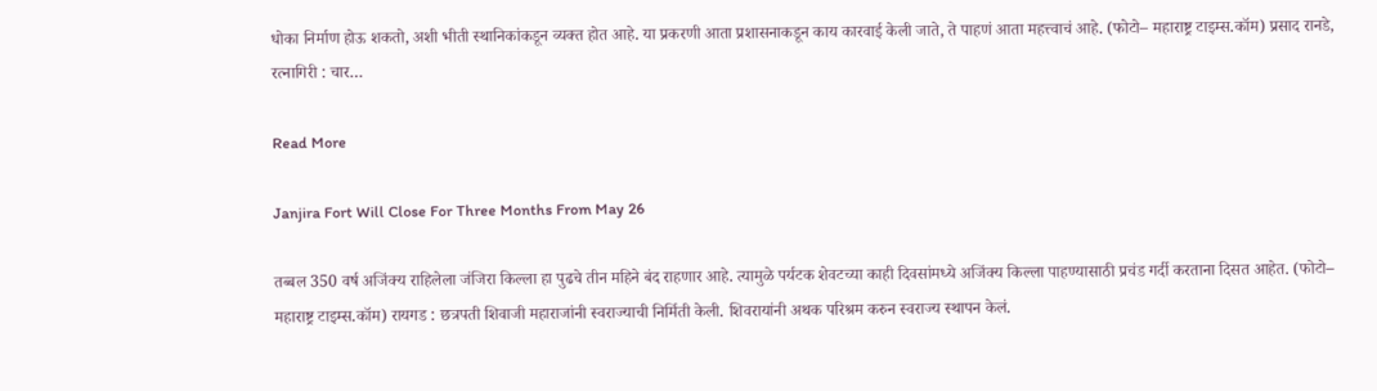धोका निर्माण होऊ शकतो, अशी भीती स्थानिकांकडून व्यक्त होत आहे. या प्रकरणी आता प्रशासनाकडून काय कारवाई केली जाते, ते पाहणं आता महत्त्वाचं आहे. (फोटो– महाराष्ट्र टाइम्स.कॉम) प्रसाद रानडे, रत्नागिरी : चार…

Read More

Janjira Fort Will Close For Three Months From May 26

तब्बल 350 वर्ष अजिंक्य राहिलेला जंजिरा किल्ला हा पुढचे तीन महिने बंद राहणार आहे. त्यामुळे पर्यटक शेवटच्या काही दिवसांमध्ये अजिंक्य किल्ला पाहण्यासाठी प्रचंड गर्दी करताना दिसत आहेत. (फोटो– महाराष्ट्र टाइम्स.कॉम) रायगड : छत्रपती शिवाजी महाराजांनी स्वराज्याची निर्मिती केली. शिवरायांनी अथक परिश्रम करुन स्वराज्य स्थापन केलं.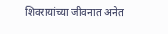शिवरायांच्या जीवनात अनेत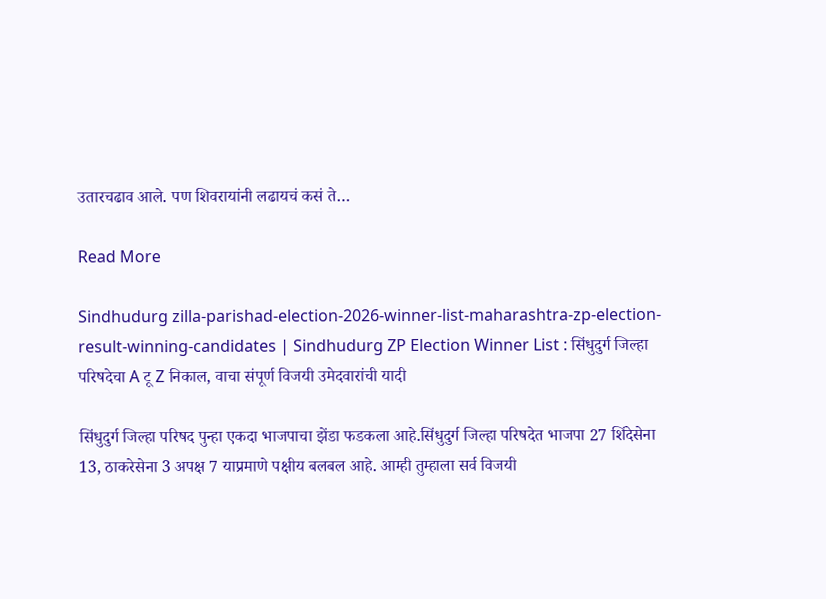उतारचढाव आले. पण शिवरायांनी लढायचं कसं ते…

Read More

Sindhudurg zilla-parishad-election-2026-winner-list-maharashtra-zp-election-result-winning-candidates | Sindhudurg ZP Election Winner List : सिंधुदुर्ग जिल्हा परिषदेचा A टू Z निकाल, वाचा संपूर्ण विजयी उमेदवारांची यादी

सिंधुदुर्ग जिल्हा परिषद पुन्हा एकदा भाजपाचा झेंडा फडकला आहे.सिंधुदुर्ग जिल्हा परिषदेत भाजपा 27 शिंदेसेना 13, ठाकरेसेना 3 अपक्ष 7 याप्रमाणे पक्षीय बलबल आहे. आम्ही तुम्हाला सर्व विजयी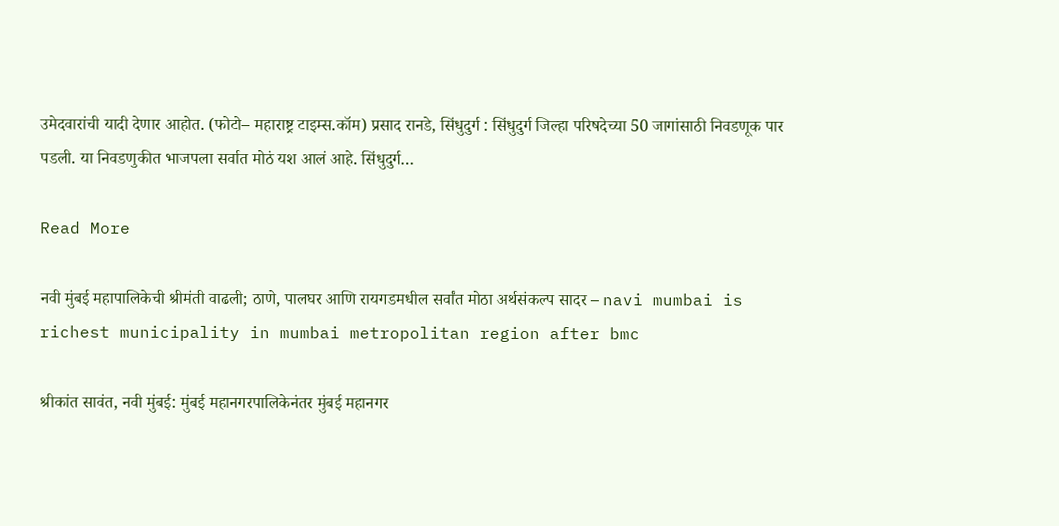उमेदवारांची यादी देणार आहोत. (फोटो– महाराष्ट्र टाइम्स.कॉम) प्रसाद रानडे, सिंधुदुर्ग : सिंधुदुर्ग जिल्हा परिषदेच्या 50 जागांसाठी निवडणूक पार पडली. या निवडणुकीत भाजपला सर्वात मोठं यश आलं आहे. सिंधुदुर्ग…

Read More

नवी मुंबई महापालिकेची श्रीमंती वाढली; ठाणे, पालघर आणि रायगडमधील सर्वांत मोठा अर्थसंकल्प सादर – navi mumbai is richest municipality in mumbai metropolitan region after bmc

श्रीकांत सावंत, नवी मुंबई: मुंबई महानगरपालिकेनंतर मुंबई महानगर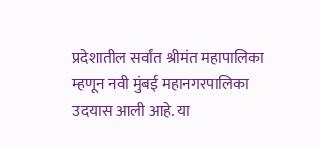प्रदेशातील सर्वांत श्रीमंत महापालिका म्हणून नवी मुंबई महानगरपालिका उदयास आली आहे. या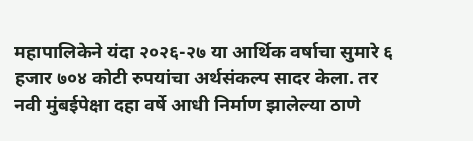महापालिकेने यंदा २०२६-२७ या आर्थिक वर्षाचा सुमारे ६ हजार ७०४ कोटी रुपयांचा अर्थसंकल्प सादर केला. तर नवी मुंबईपेक्षा दहा वर्षे आधी निर्माण झालेल्या ठाणे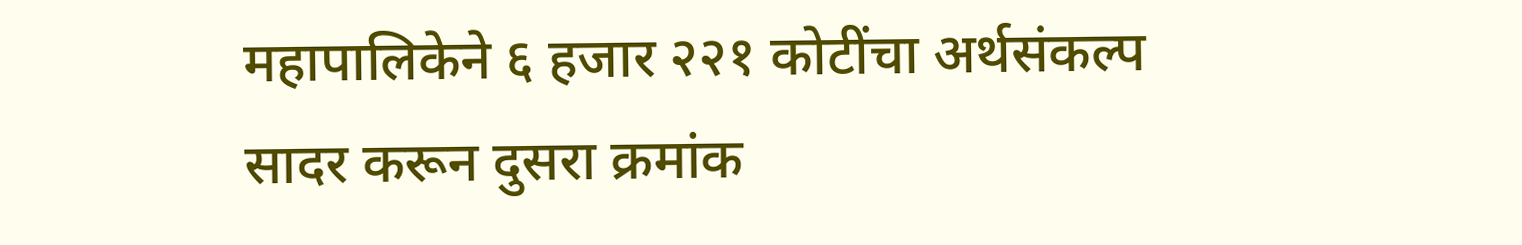महापालिकेने ६ हजार २२१ कोटींचा अर्थसंकल्प सादर करून दुसरा क्रमांक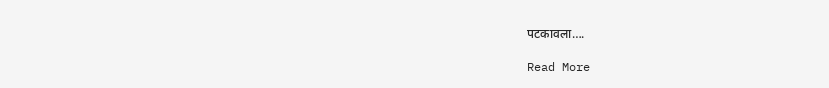पटकावला….

Read More